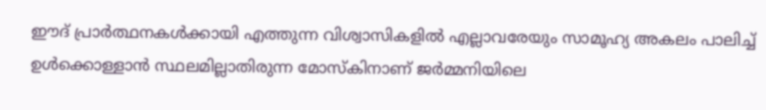ഈദ് പ്രാര്‍ത്ഥനകള്‍ക്കായി എത്തുന്ന വിശ്വാസികളില്‍ എല്ലാവരേയും സാമൂഹ്യ അകലം പാലിച്ച് ഉള്‍ക്കൊള്ളാന്‍ സ്ഥലമില്ലാതിരുന്ന മോസ്കിനാണ് ജര്‍മ്മനിയിലെ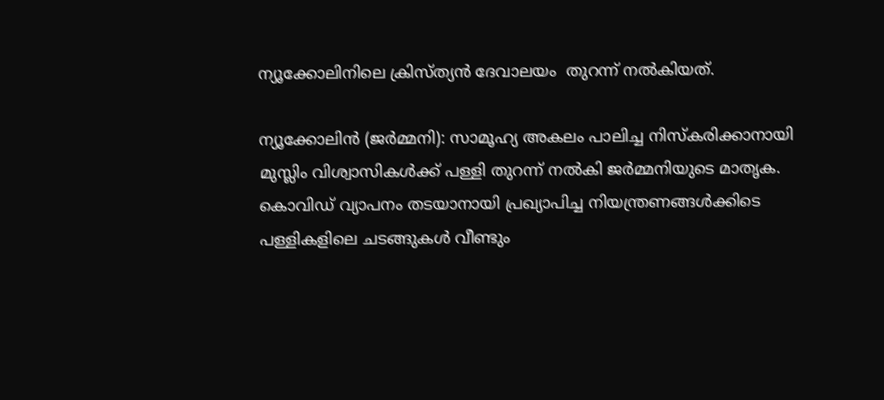ന്യൂക്കോലിനിലെ ക്രിസ്ത്യന്‍ ദേവാലയം  തുറന്ന് നല്‍കിയത്.

ന്യൂക്കോലിന്‍ (ജര്‍മ്മനി): സാമൂഹ്യ അകലം പാലിച്ച നിസ്കരിക്കാനായി മുസ്ലിം വിശ്വാസികള്‍ക്ക് പള്ളി തുറന്ന് നല്‍കി ജര്‍മ്മനിയുടെ മാതൃക. കൊവിഡ് വ്യാപനം തടയാനായി പ്രഖ്യാപിച്ച നിയന്ത്രണങ്ങള്‍ക്കിടെ പള്ളികളിലെ ചടങ്ങുകള്‍ വീണ്ടും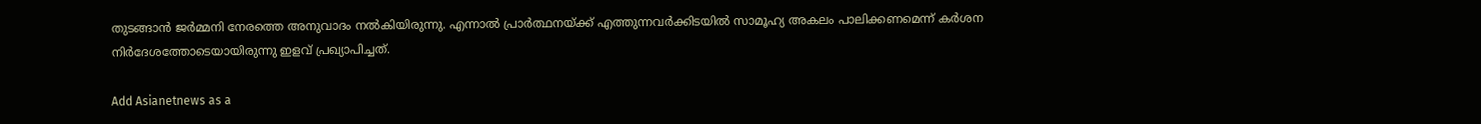തുടങ്ങാന്‍ ജര്‍മ്മനി നേരത്തെ അനുവാദം നല്‍കിയിരുന്നു. എന്നാല്‍ പ്രാര്‍ത്ഥനയ്ക്ക് എത്തുന്നവര്‍ക്കിടയില്‍ സാമൂഹ്യ അകലം പാലിക്കണമെന്ന് കര്‍ശന നിര്‍ദേശത്തോടെയായിരുന്നു ഇളവ് പ്രഖ്യാപിച്ചത്.

Add Asianetnews as a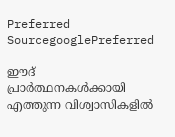Preferred SourcegooglePreferred

ഈദ് പ്രാര്‍ത്ഥനകള്‍ക്കായി എത്തുന്ന വിശ്വാസികളില്‍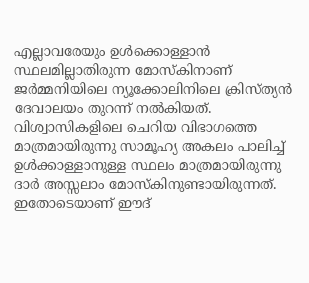എല്ലാവരേയും ഉള്‍ക്കൊള്ളാന്‍ സ്ഥലമില്ലാതിരുന്ന മോസ്കിനാണ് ജര്‍മ്മനിയിലെ ന്യൂക്കോലിനിലെ ക്രിസ്ത്യന്‍ ദേവാലയം തുറന്ന് നല്‍കിയത്. വിശ്വാസികളിലെ ചെറിയ വിഭാഗത്തെ മാത്രമായിരുന്നു സാമൂഹ്യ അകലം പാലിച്ച് ഉള്‍ക്കാള്ളാനുള്ള സ്ഥലം മാത്രമായിരുന്നു ദാര്‍ അസ്സലാം മോസ്കിനുണ്ടായിരുന്നത്. ഇതോടെയാണ് ഈദ്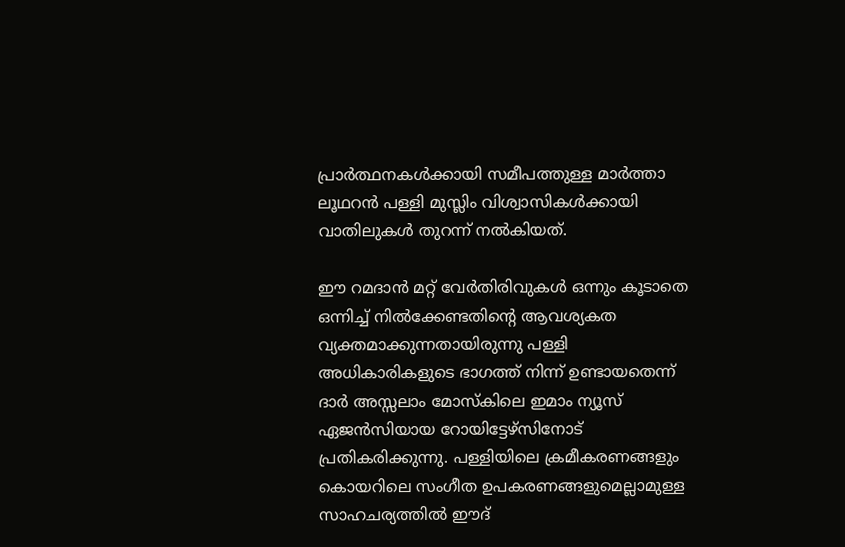പ്രാര്‍ത്ഥനകള്‍ക്കായി സമീപത്തുള്ള മാര്‍ത്താ ലൂഥറന്‍ പള്ളി മുസ്ലിം വിശ്വാസികള്‍ക്കായി വാതിലുകള്‍ തുറന്ന് നല്‍കിയത്.

ഈ റമദാന്‍ മറ്റ് വേര്‍തിരിവുകള്‍ ഒന്നും കൂടാതെ ഒന്നിച്ച് നില്‍ക്കേണ്ടതിന്‍റെ ആവശ്യകത വ്യക്തമാക്കുന്നതായിരുന്നു പള്ളി അധികാരികളുടെ ഭാഗത്ത് നിന്ന് ഉണ്ടായതെന്ന് ദാര്‍ അസ്സലാം മോസ്കിലെ ഇമാം ന്യൂസ് ഏജന്‍സിയായ റോയിട്ടേഴ്സിനോട് പ്രതികരിക്കുന്നു. പള്ളിയിലെ ക്രമീകരണങ്ങളും കൊയറിലെ സംഗീത ഉപകരണങ്ങളുമെല്ലാമുള്ള സാഹചര്യത്തില്‍ ഈദ്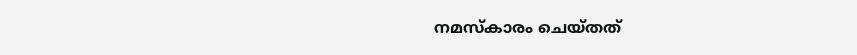നമസ്കാരം ചെയ്തത്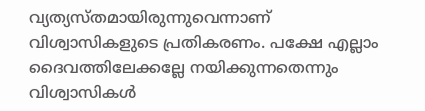വ്യത്യസ്തമായിരുന്നുവെന്നാണ് വിശ്വാസികളുടെ പ്രതികരണം. പക്ഷേ എല്ലാം ദൈവത്തിലേക്കല്ലേ നയിക്കുന്നതെന്നും വിശ്വാസികള്‍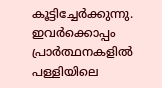കൂട്ടിച്ചേര്‍ക്കുന്നു. ഇവര്‍ക്കൊപ്പം പ്രാര്‍ത്ഥനകളില്‍ പള്ളിയിലെ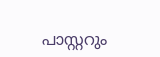പാസ്റ്ററും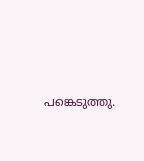പങ്കെടുത്തു.